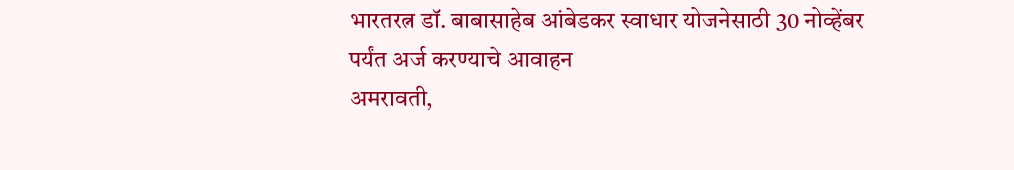भारतरत्न डॉ. बाबासाहेब आंबेडकर स्वाधार योजनेसाठी 30 नोव्हेंबर पर्यंत अर्ज करण्याचे आवाहन
अमरावती,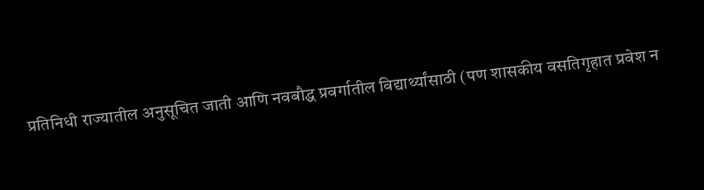प्रतिनिधी राज्यातील अनुसूचित जाती आणि नवबौद्ध प्रवर्गातील विद्यार्थ्यांसाठी (पण शासकीय वसतिगृहात प्रवेश न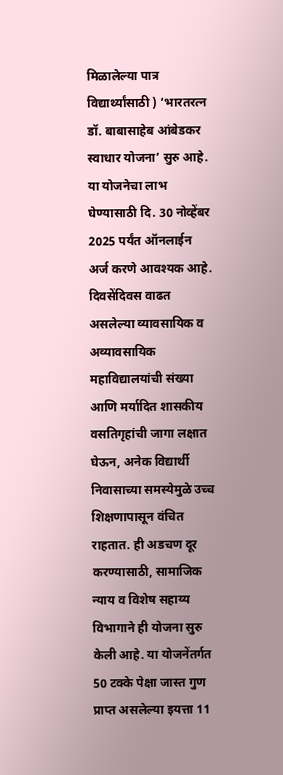मिळालेल्या पात्र विद्यार्थ्यांसाठी ) ‘भारतरत्न डॉ. बाबासाहेब आंबेडकर स्वाधार योजना’ सुरु आहे. या योजनेचा लाभ घेण्यासाठी दि. 30 नोव्हेंबर 2025 पर्यंत ऑनलाईन अर्ज करणे आवश्यक आहे.
दिवसेंदिवस वाढत असलेल्या व्यावसायिक व अव्यावसायिक महाविद्यालयांची संख्या आणि मर्यादित शासकीय वसतिगृहांची जागा लक्षात घेऊन, अनेक विद्यार्थी निवासाच्या समस्येमुळे उच्च शिक्षणापासून वंचित राहतात. ही अडचण दूर करण्यासाठी, सामाजिक न्याय व विशेष सहाय्य विभागाने ही योजना सुरु केली आहे. या योजनेंतर्गत 50 टक्के पेक्षा जास्त गुण प्राप्त असलेल्या इयत्ता 11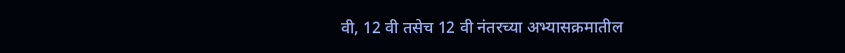वी, 12 वी तसेच 12 वी नंतरच्या अभ्यासक्रमातील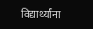विद्यार्थ्यांना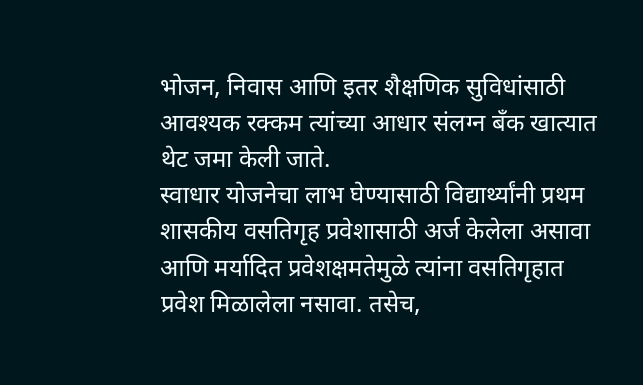भोजन, निवास आणि इतर शैक्षणिक सुविधांसाठी आवश्यक रक्कम त्यांच्या आधार संलग्न बँक खात्यात थेट जमा केली जाते.
स्वाधार योजनेचा लाभ घेण्यासाठी विद्यार्थ्यांनी प्रथम शासकीय वसतिगृह प्रवेशासाठी अर्ज केलेला असावा आणि मर्यादित प्रवेशक्षमतेमुळे त्यांना वसतिगृहात प्रवेश मिळालेला नसावा. तसेच,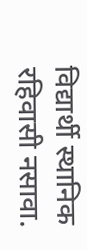विद्यार्थी स्थानिक रहिवासी नसावा.